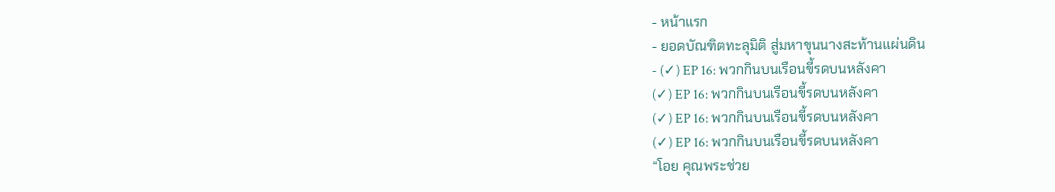- หน้าแรก
- ยอดบัณฑิตทะลุมิติ สู่มหาขุนนางสะท้านแผ่นดิน
- (✓) EP 16: พวกกินบนเรือนขี้รดบนหลังคา
(✓) EP 16: พวกกินบนเรือนขี้รดบนหลังคา
(✓) EP 16: พวกกินบนเรือนขี้รดบนหลังคา
(✓) EP 16: พวกกินบนเรือนขี้รดบนหลังคา
“โอย คุณพระช่วย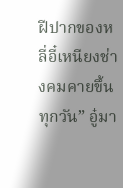ฝีปากของหลี่อี๋เหนียงช่างคมคายขึ้นทุกวัน” อู๋มา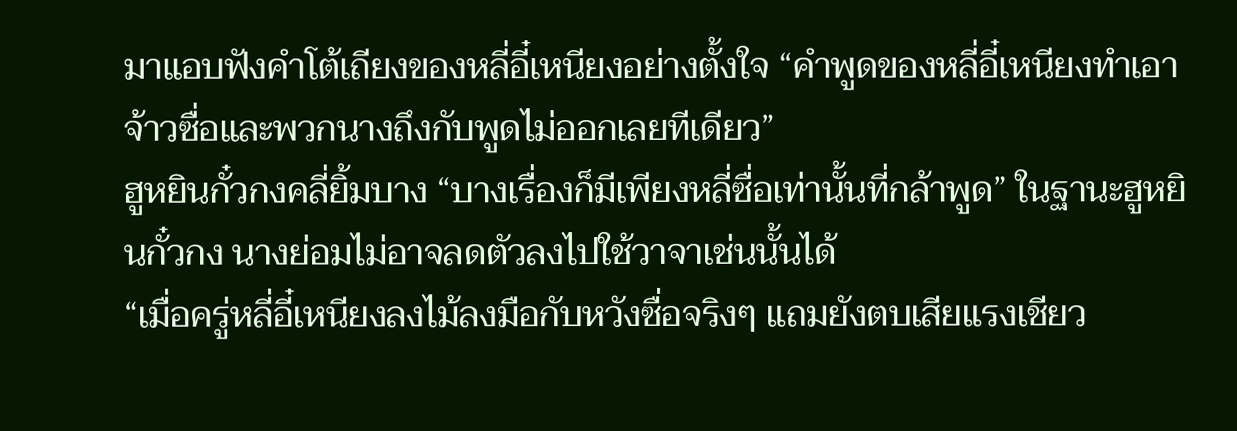มาแอบฟังคำโต้เถียงของหลี่อี๋เหนียงอย่างตั้งใจ “คำพูดของหลี่อี๋เหนียงทำเอาจ้าวซื่อและพวกนางถึงกับพูดไม่ออกเลยทีเดียว”
ฮูหยินกั๋วกงคลี่ยิ้มบาง “บางเรื่องก็มีเพียงหลี่ซื่อเท่านั้นที่กล้าพูด” ในฐานะฮูหยินกั๋วกง นางย่อมไม่อาจลดตัวลงไปใช้วาจาเช่นนั้นได้
“เมื่อครู่หลี่อี๋เหนียงลงไม้ลงมือกับหวังซื่อจริงๆ แถมยังตบเสียแรงเชียว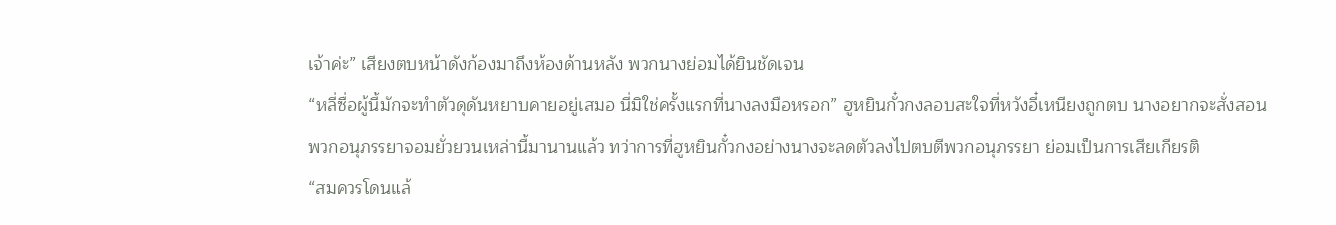เจ้าค่ะ” เสียงตบหน้าดังก้องมาถึงห้องด้านหลัง พวกนางย่อมได้ยินชัดเจน
“หลี่ซื่อผู้นี้มักจะทำตัวดุดันหยาบคายอยู่เสมอ นี่มิใช่ครั้งแรกที่นางลงมือหรอก” ฮูหยินกั๋วกงลอบสะใจที่หวังอี๋เหนียงถูกตบ นางอยากจะสั่งสอนพวกอนุภรรยาจอมยั่วยวนเหล่านี้มานานแล้ว ทว่าการที่ฮูหยินกั๋วกงอย่างนางจะลดตัวลงไปตบตีพวกอนุภรรยา ย่อมเป็นการเสียเกียรติ
“สมควรโดนแล้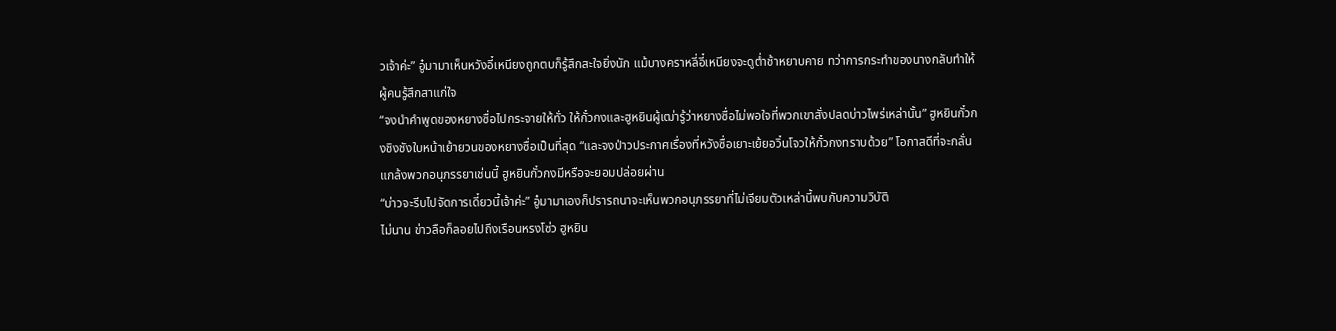วเจ้าค่ะ” อู๋มามาเห็นหวังอี๋เหนียงถูกตบก็รู้สึกสะใจยิ่งนัก แม้บางคราหลี่อี๋เหนียงจะดูต่ำช้าหยาบคาย ทว่าการกระทำของนางกลับทำให้ผู้คนรู้สึกสาแก่ใจ
“จงนำคำพูดของหยางซื่อไปกระจายให้ทั่ว ให้กั๋วกงและฮูหยินผู้เฒ่ารู้ว่าหยางซื่อไม่พอใจที่พวกเขาสั่งปลดบ่าวไพร่เหล่านั้น” ฮูหยินกั๋วกงชิงชังใบหน้าเย้ายวนของหยางซื่อเป็นที่สุด “และจงป่าวประกาศเรื่องที่หวังซื่อเยาะเย้ยอวิ๋นโจวให้กั๋วกงทราบด้วย” โอกาสดีที่จะกลั่นแกล้งพวกอนุภรรยาเช่นนี้ ฮูหยินกั๋วกงมีหรือจะยอมปล่อยผ่าน
“บ่าวจะรีบไปจัดการเดี๋ยวนี้เจ้าค่ะ” อู๋มามาเองก็ปรารถนาจะเห็นพวกอนุภรรยาที่ไม่เจียมตัวเหล่านี้พบกับความวิบัติ
ไม่นาน ข่าวลือก็ลอยไปถึงเรือนหรงโซ่ว ฮูหยิน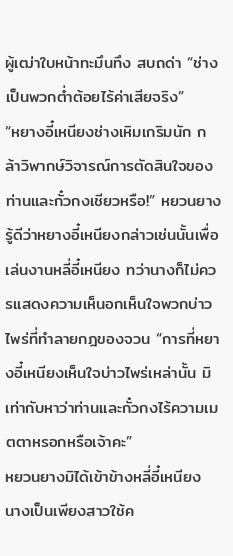ผู้เฒ่าใบหน้าทะมึนทึง สบถด่า “ช่างเป็นพวกต่ำต้อยไร้ค่าเสียจริง”
“หยางอี๋เหนียงช่างเหิมเกริมนัก กล้าวิพากษ์วิจารณ์การตัดสินใจของท่านและกั๋วกงเชียวหรือ!” หยวนยางรู้ดีว่าหยางอี๋เหนียงกล่าวเช่นนั้นเพื่อเล่นงานหลี่อี๋เหนียง ทว่านางก็ไม่ควรแสดงความเห็นอกเห็นใจพวกบ่าวไพร่ที่ทำลายกฎของจวน “การที่หยางอี๋เหนียงเห็นใจบ่าวไพร่เหล่านั้น มิเท่ากับหาว่าท่านและกั๋วกงไร้ความเมตตาหรอกหรือเจ้าคะ”
หยวนยางมิได้เข้าข้างหลี่อี๋เหนียง นางเป็นเพียงสาวใช้ค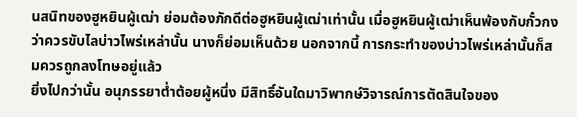นสนิทของฮูหยินผู้เฒ่า ย่อมต้องภักดีต่อฮูหยินผู้เฒ่าเท่านั้น เมื่อฮูหยินผู้เฒ่าเห็นพ้องกับกั๋วกงว่าควรขับไลบ่าวไพร่เหล่านั้น นางก็ย่อมเห็นด้วย นอกจากนี้ การกระทำของบ่าวไพร่เหล่านั้นก็สมควรถูกลงโทษอยู่แล้ว
ยิ่งไปกว่านั้น อนุภรรยาต่ำต้อยผู้หนึ่ง มีสิทธิ์อันใดมาวิพากษ์วิจารณ์การตัดสินใจของ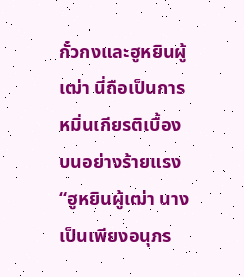กั๋วกงและฮูหยินผู้เฒ่า นี่ถือเป็นการหมิ่นเกียรติเบื้องบนอย่างร้ายแรง
“ฮูหยินผู้เฒ่า นางเป็นเพียงอนุภร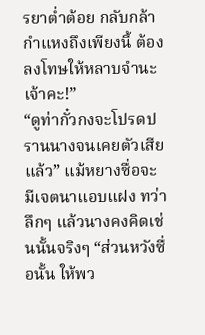รยาต่ำต้อย กลับกล้ากำแหงถึงเพียงนี้ ต้องลงโทษให้หลาบจำนะเจ้าคะ!”
“ดูท่ากั๋วกงจะโปรดปรานนางจนเคยตัวเสียแล้ว” แม้หยางซื่อจะมีเจตนาแอบแฝง ทว่าลึกๆ แล้วนางคงคิดเช่นนั้นจริงๆ “ส่วนหวังซื่อนั้น ให้พว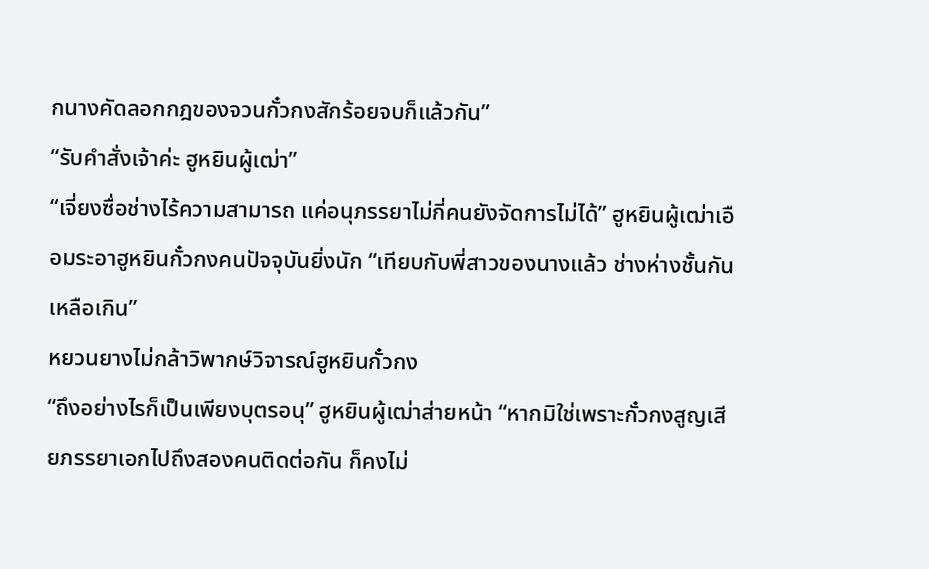กนางคัดลอกกฎของจวนกั๋วกงสักร้อยจบก็แล้วกัน”
“รับคำสั่งเจ้าค่ะ ฮูหยินผู้เฒ่า”
“เจี่ยงซื่อช่างไร้ความสามารถ แค่อนุภรรยาไม่กี่คนยังจัดการไม่ได้” ฮูหยินผู้เฒ่าเอือมระอาฮูหยินกั๋วกงคนปัจจุบันยิ่งนัก “เทียบกับพี่สาวของนางแล้ว ช่างห่างชั้นกันเหลือเกิน”
หยวนยางไม่กล้าวิพากษ์วิจารณ์ฮูหยินกั๋วกง
“ถึงอย่างไรก็เป็นเพียงบุตรอนุ” ฮูหยินผู้เฒ่าส่ายหน้า “หากมิใช่เพราะกั๋วกงสูญเสียภรรยาเอกไปถึงสองคนติดต่อกัน ก็คงไม่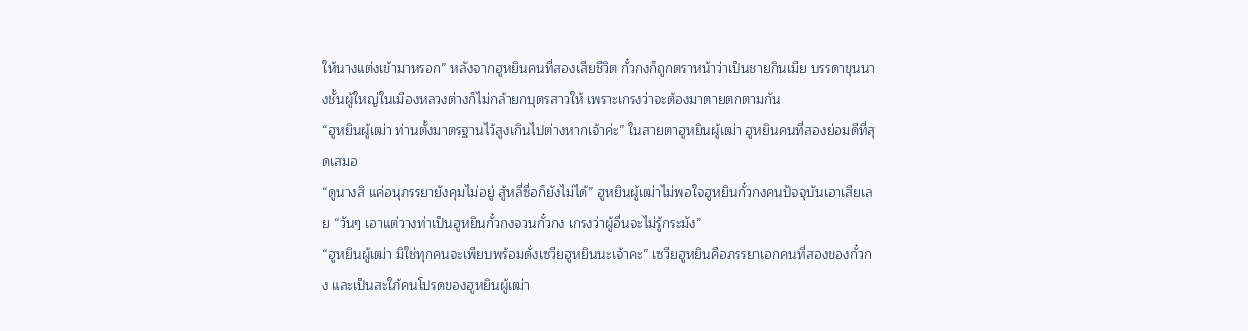ให้นางแต่งเข้ามาหรอก” หลังจากฮูหยินคนที่สองเสียชีวิต กั๋วกงก็ถูกตราหน้าว่าเป็นชายกินเมีย บรรดาขุนนางชั้นผู้ใหญ่ในเมืองหลวงต่างก็ไม่กล้ายกบุตรสาวให้ เพราะเกรงว่าจะต้องมาตายตกตามกัน
“ฮูหยินผู้เฒ่า ท่านตั้งมาตรฐานไว้สูงเกินไปต่างหากเจ้าค่ะ” ในสายตาฮูหยินผู้เฒ่า ฮูหยินคนที่สองย่อมดีที่สุดเสมอ
“ดูนางสิ แค่อนุภรรยายังคุมไม่อยู่ สู้หลี่ซื่อก็ยังไม่ได้” ฮูหยินผู้เฒ่าไม่พอใจฮูหยินกั๋วกงคนปัจจุบันเอาเสียเลย “วันๆ เอาแต่วางท่าเป็นฮูหยินกั๋วกงจวนกั๋วกง เกรงว่าผู้อื่นจะไม่รู้กระมัง”
“ฮูหยินผู้เฒ่า มิใช่ทุกคนจะเพียบพร้อมดั่งเซวียฮูหยินนะเจ้าคะ” เซวียฮูหยินคือภรรยาเอกคนที่สองของกั๋วกง และเป็นสะใภ้คนโปรดของฮูหยินผู้เฒ่า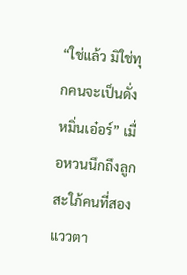“ใช่แล้ว มิใช่ทุกคนจะเป็นดั่งหมิ่นเอ๋อร์” เมื่อหวนนึกถึงลูกสะใภ้คนที่สอง แววตา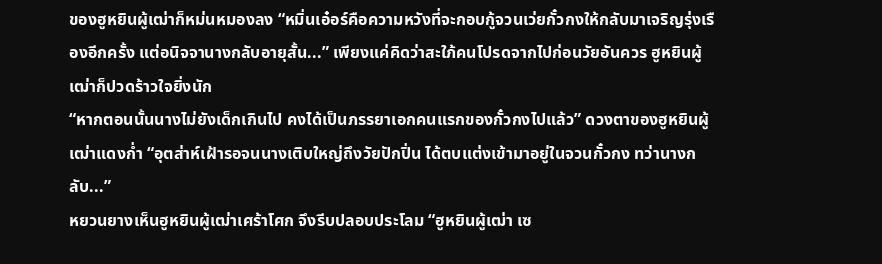ของฮูหยินผู้เฒ่าก็หม่นหมองลง “หมิ่นเอ๋อร์คือความหวังที่จะกอบกู้จวนเว่ยกั๋วกงให้กลับมาเจริญรุ่งเรืองอีกครั้ง แต่อนิจจานางกลับอายุสั้น...” เพียงแค่คิดว่าสะใภ้คนโปรดจากไปก่อนวัยอันควร ฮูหยินผู้เฒ่าก็ปวดร้าวใจยิ่งนัก
“หากตอนนั้นนางไม่ยังเด็กเกินไป คงได้เป็นภรรยาเอกคนแรกของกั๋วกงไปแล้ว” ดวงตาของฮูหยินผู้เฒ่าแดงก่ำ “อุตส่าห์เฝ้ารอจนนางเติบใหญ่ถึงวัยปักปิ่น ได้ตบแต่งเข้ามาอยู่ในจวนกั๋วกง ทว่านางกลับ...”
หยวนยางเห็นฮูหยินผู้เฒ่าเศร้าโศก จึงรีบปลอบประโลม “ฮูหยินผู้เฒ่า เซ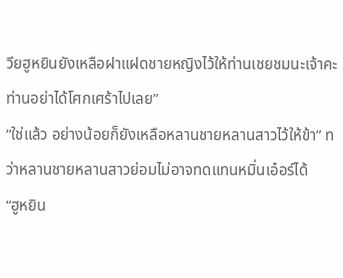วียฮูหยินยังเหลือฝาแฝดชายหญิงไว้ให้ท่านเชยชมนะเจ้าคะ ท่านอย่าได้โศกเศร้าไปเลย”
“ใช่แล้ว อย่างน้อยก็ยังเหลือหลานชายหลานสาวไว้ให้ข้า” ทว่าหลานชายหลานสาวย่อมไม่อาจทดแทนหมิ่นเอ๋อร์ได้
“ฮูหยิน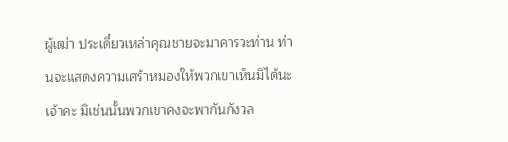ผู้เฒ่า ประเดี๋ยวเหล่าคุณชายจะมาคารวะท่าน ท่านจะแสดงความเศร้าหมองให้พวกเขาเห็นมิได้นะเจ้าคะ มิเช่นนั้นพวกเขาคงจะพากันกังวล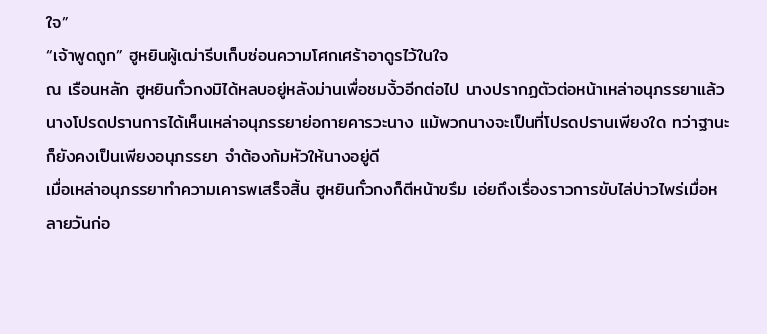ใจ”
“เจ้าพูดถูก” ฮูหยินผู้เฒ่ารีบเก็บซ่อนความโศกเศร้าอาดูรไว้ในใจ
ณ เรือนหลัก ฮูหยินกั๋วกงมิได้หลบอยู่หลังม่านเพื่อชมงิ้วอีกต่อไป นางปรากฏตัวต่อหน้าเหล่าอนุภรรยาแล้ว
นางโปรดปรานการได้เห็นเหล่าอนุภรรยาย่อกายคารวะนาง แม้พวกนางจะเป็นที่โปรดปรานเพียงใด ทว่าฐานะก็ยังคงเป็นเพียงอนุภรรยา จำต้องก้มหัวให้นางอยู่ดี
เมื่อเหล่าอนุภรรยาทำความเคารพเสร็จสิ้น ฮูหยินกั๋วกงก็ตีหน้าขรึม เอ่ยถึงเรื่องราวการขับไล่บ่าวไพร่เมื่อหลายวันก่อ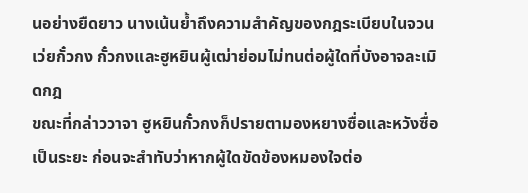นอย่างยืดยาว นางเน้นย้ำถึงความสำคัญของกฎระเบียบในจวนเว่ยกั๋วกง กั๋วกงและฮูหยินผู้เฒ่าย่อมไม่ทนต่อผู้ใดที่บังอาจละเมิดกฎ
ขณะที่กล่าววาจา ฮูหยินกั๋วกงก็ปรายตามองหยางซื่อและหวังซื่อเป็นระยะ ก่อนจะสำทับว่าหากผู้ใดขัดข้องหมองใจต่อ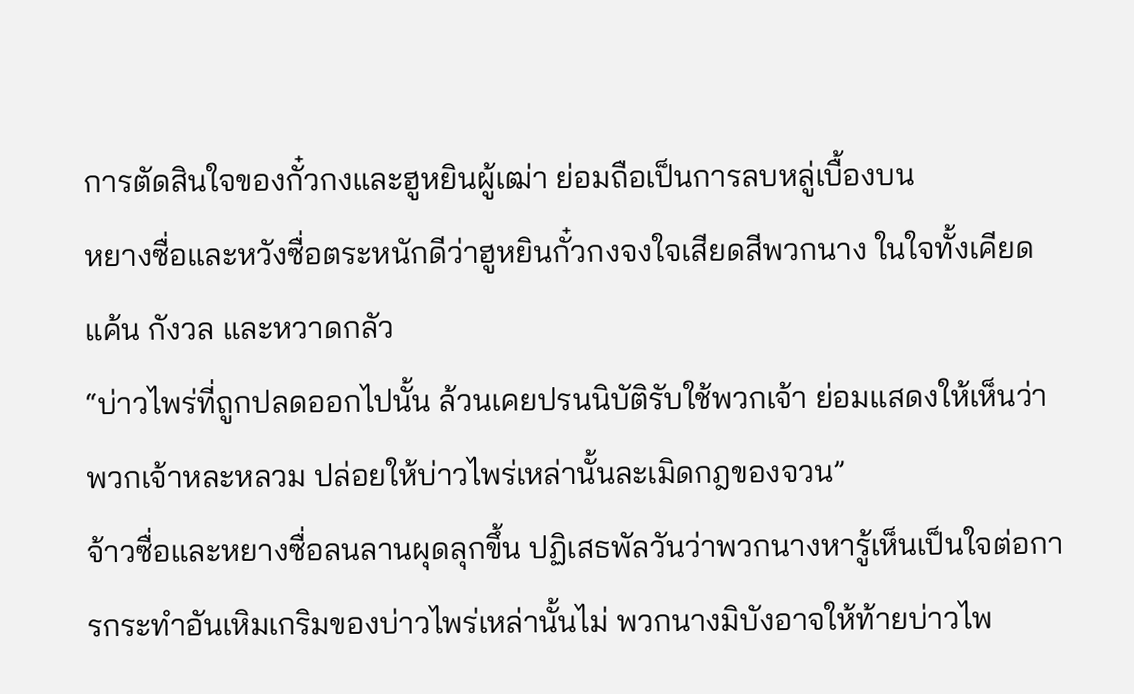การตัดสินใจของกั๋วกงและฮูหยินผู้เฒ่า ย่อมถือเป็นการลบหลู่เบื้องบน
หยางซื่อและหวังซื่อตระหนักดีว่าฮูหยินกั๋วกงจงใจเสียดสีพวกนาง ในใจทั้งเคียดแค้น กังวล และหวาดกลัว
“บ่าวไพร่ที่ถูกปลดออกไปนั้น ล้วนเคยปรนนิบัติรับใช้พวกเจ้า ย่อมแสดงให้เห็นว่าพวกเจ้าหละหลวม ปล่อยให้บ่าวไพร่เหล่านั้นละเมิดกฎของจวน”
จ้าวซื่อและหยางซื่อลนลานผุดลุกขึ้น ปฏิเสธพัลวันว่าพวกนางหารู้เห็นเป็นใจต่อการกระทำอันเหิมเกริมของบ่าวไพร่เหล่านั้นไม่ พวกนางมิบังอาจให้ท้ายบ่าวไพ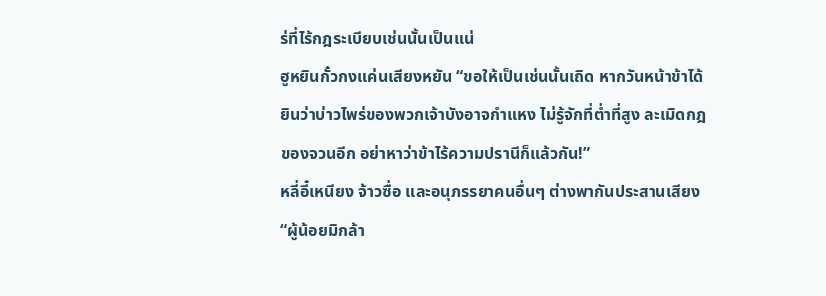ร่ที่ไร้กฎระเบียบเช่นนั้นเป็นแน่
ฮูหยินกั๋วกงแค่นเสียงหยัน “ขอให้เป็นเช่นนั้นเถิด หากวันหน้าข้าได้ยินว่าบ่าวไพร่ของพวกเจ้าบังอาจกำแหง ไม่รู้จักที่ต่ำที่สูง ละเมิดกฎของจวนอีก อย่าหาว่าข้าไร้ความปรานีก็แล้วกัน!”
หลี่อี๋เหนียง จ้าวซื่อ และอนุภรรยาคนอื่นๆ ต่างพากันประสานเสียง “ผู้น้อยมิกล้า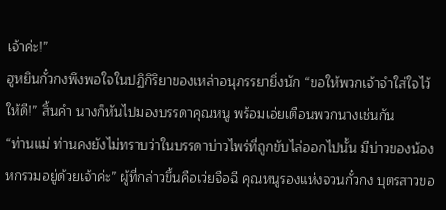เจ้าค่ะ!”
ฮูหยินกั๋วกงพึงพอใจในปฏิกิริยาของเหล่าอนุภรรยายิ่งนัก “ขอให้พวกเจ้าจำใส่ใจไว้ให้ดี!” สิ้นคำ นางก็หันไปมองบรรดาคุณหนู พร้อมเอ่ยเตือนพวกนางเช่นกัน
“ท่านแม่ ท่านคงยังไม่ทราบว่าในบรรดาบ่าวไพร่ที่ถูกขับไล่ออกไปนั้น มีบ่าวของน้องหกรวมอยู่ด้วยเจ้าค่ะ” ผู้ที่กล่าวขึ้นคือเว่ยจือฉี คุณหนูรองแห่งจวนกั๋วกง บุตรสาวขอ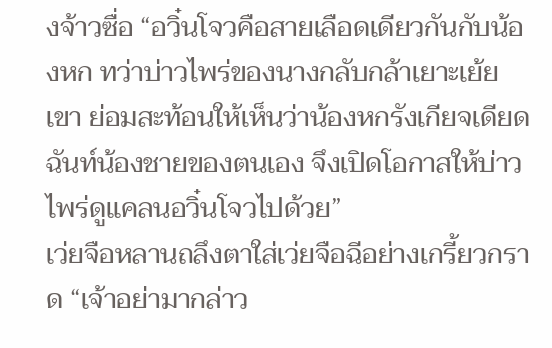งจ้าวซื่อ “อวิ๋นโจวคือสายเลือดเดียวกันกับน้องหก ทว่าบ่าวไพร่ของนางกลับกล้าเยาะเย้ยเขา ย่อมสะท้อนให้เห็นว่าน้องหกรังเกียจเดียดฉันท์น้องชายของตนเอง จึงเปิดโอกาสให้บ่าวไพร่ดูแคลนอวิ๋นโจวไปด้วย”
เว่ยจือหลานถลึงตาใส่เว่ยจือฉีอย่างเกรี้ยวกราด “เจ้าอย่ามากล่าว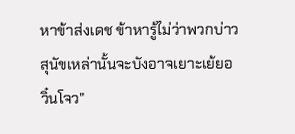หาข้าส่งเดช ข้าหารู้ไม่ว่าพวกบ่าวสุนัขเหล่านั้นจะบังอาจเยาะเย้ยอวิ๋นโจว”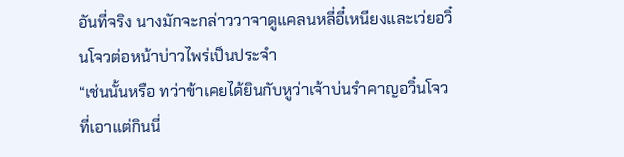อันที่จริง นางมักจะกล่าววาจาดูแคลนหลี่อี๋เหนียงและเว่ยอวิ๋นโจวต่อหน้าบ่าวไพร่เป็นประจำ
“เช่นนั้นหรือ ทว่าข้าเคยได้ยินกับหูว่าเจ้าบ่นรำคาญอวิ๋นโจวที่เอาแต่กินนี่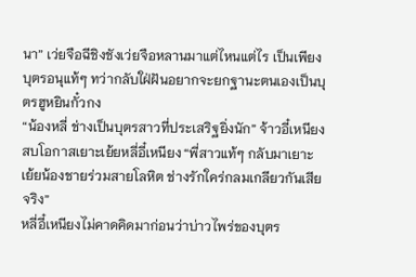นา” เว่ยจือฉีชิงชังเว่ยจือหลานมาแต่ไหนแต่ไร เป็นเพียงบุตรอนุแท้ๆ ทว่ากลับใฝ่ฝันอยากจะยกฐานะตนเองเป็นบุตรฮูหยินกั๋วกง
“น้องหลี่ ช่างเป็นบุตรสาวที่ประเสริฐยิ่งนัก” จ้าวอี๋เหนียงสบโอกาสเยาะเย้ยหลี่อี๋เหนียง “พี่สาวแท้ๆ กลับมาเยาะเย้ยน้องชายร่วมสายโลหิต ช่างรักใคร่กลมเกลียวกันเสียจริง”
หลี่อี๋เหนียงไม่คาดคิดมาก่อนว่าบ่าวไพร่ของบุตร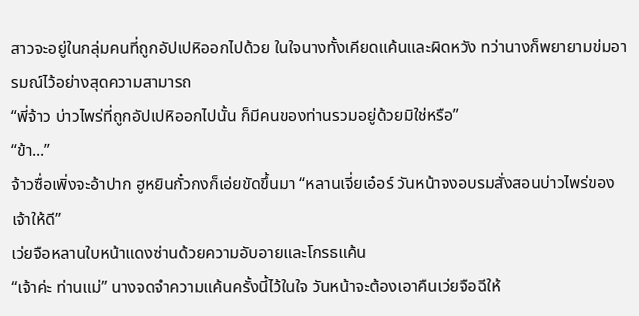สาวจะอยู่ในกลุ่มคนที่ถูกอัปเปหิออกไปด้วย ในใจนางทั้งเคียดแค้นและผิดหวัง ทว่านางก็พยายามข่มอารมณ์ไว้อย่างสุดความสามารถ
“พี่จ้าว บ่าวไพร่ที่ถูกอัปเปหิออกไปนั้น ก็มีคนของท่านรวมอยู่ด้วยมิใช่หรือ”
“ข้า...”
จ้าวซื่อเพิ่งจะอ้าปาก ฮูหยินกั๋วกงก็เอ่ยขัดขึ้นมา “หลานเจี่ยเอ๋อร์ วันหน้าจงอบรมสั่งสอนบ่าวไพร่ของเจ้าให้ดี”
เว่ยจือหลานใบหน้าแดงซ่านด้วยความอับอายและโกรธแค้น
“เจ้าค่ะ ท่านแม่” นางจดจำความแค้นครั้งนี้ไว้ในใจ วันหน้าจะต้องเอาคืนเว่ยจือฉีให้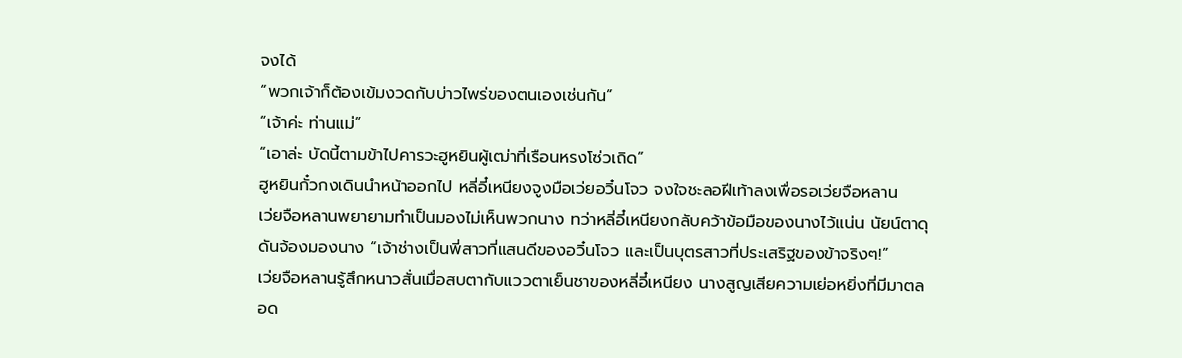จงได้
“พวกเจ้าก็ต้องเข้มงวดกับบ่าวไพร่ของตนเองเช่นกัน”
“เจ้าค่ะ ท่านแม่”
“เอาล่ะ บัดนี้ตามข้าไปคารวะฮูหยินผู้เฒ่าที่เรือนหรงโซ่วเถิด”
ฮูหยินกั๋วกงเดินนำหน้าออกไป หลี่อี๋เหนียงจูงมือเว่ยอวิ๋นโจว จงใจชะลอฝีเท้าลงเพื่อรอเว่ยจือหลาน
เว่ยจือหลานพยายามทำเป็นมองไม่เห็นพวกนาง ทว่าหลี่อี๋เหนียงกลับคว้าข้อมือของนางไว้แน่น นัยน์ตาดุดันจ้องมองนาง “เจ้าช่างเป็นพี่สาวที่แสนดีของอวิ๋นโจว และเป็นบุตรสาวที่ประเสริฐของข้าจริงๆ!”
เว่ยจือหลานรู้สึกหนาวสั่นเมื่อสบตากับแววตาเย็นชาของหลี่อี๋เหนียง นางสูญเสียความเย่อหยิ่งที่มีมาตลอด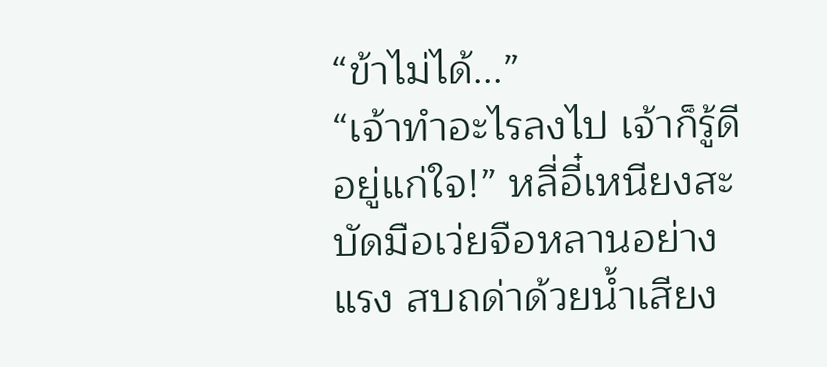“ข้าไม่ได้...”
“เจ้าทำอะไรลงไป เจ้าก็รู้ดีอยู่แก่ใจ!” หลี่อี๋เหนียงสะบัดมือเว่ยจือหลานอย่างแรง สบถด่าด้วยน้ำเสียง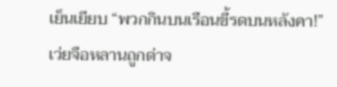เย็นเยียบ “พวกกินบนเรือนขี้รดบนหลังคา!”
เว่ยจือหลานถูกด่าจ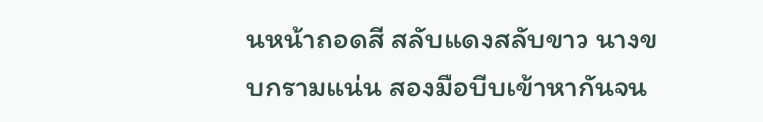นหน้าถอดสี สลับแดงสลับขาว นางขบกรามแน่น สองมือบีบเข้าหากันจน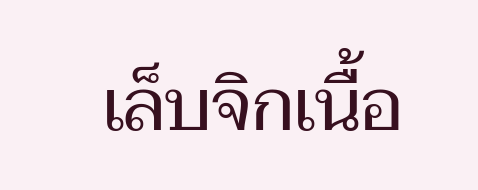เล็บจิกเนื้อ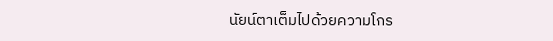นัยน์ตาเต็มไปด้วยความโกร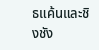ธแค้นและชิงชัง